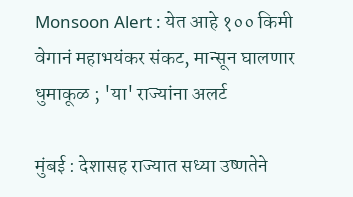Monsoon Alert : येत आहे १०० किमी वेगानं महाभयंकर संकट, मान्सून घालणार धुमाकूळ ; 'या' राज्यांना अलर्ट

मुंबई : देशासह राज्यात सध्या उष्णतेने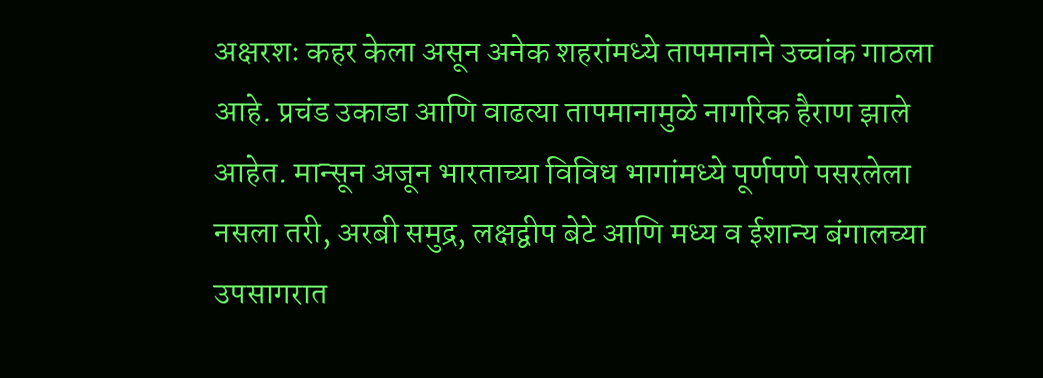अक्षरशः कहर केला असून अनेक शहरांमध्ये तापमानाने उच्चांक गाठला आहे. प्रचंड उकाडा आणि वाढत्या तापमानामुळे नागरिक हैराण झाले आहेत. मान्सून अजून भारताच्या विविध भागांमध्ये पूर्णपणे पसरलेला नसला तरी, अरबी समुद्र, लक्षद्वीप बेटे आणि मध्य व ईशान्य बंगालच्या उपसागरात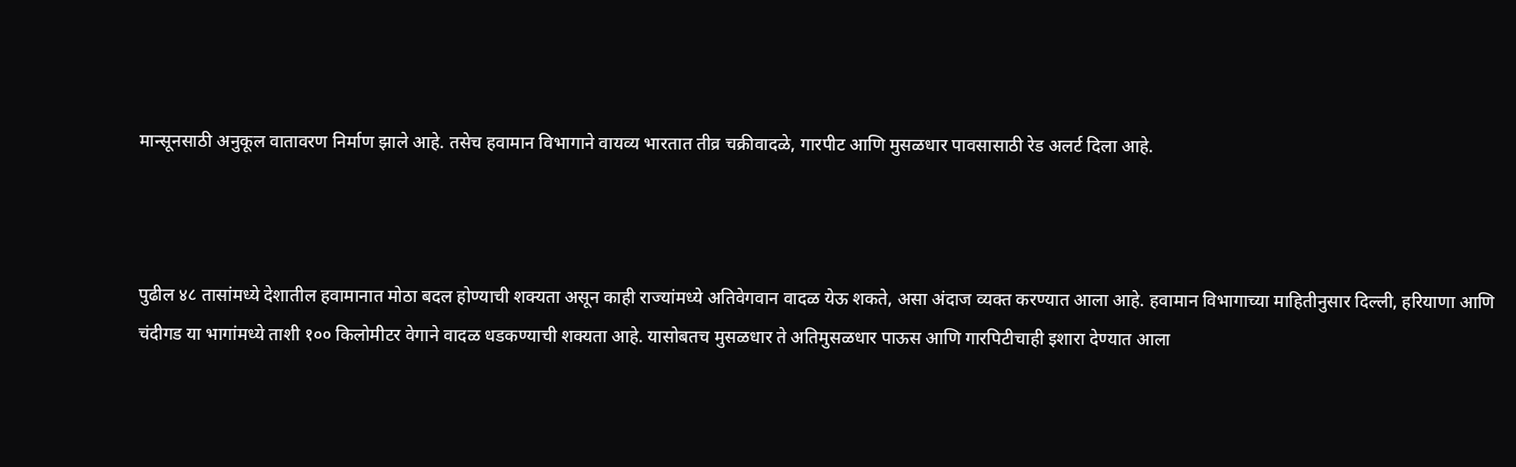मान्सूनसाठी अनुकूल वातावरण निर्माण झाले आहे. तसेच हवामान विभागाने वायव्य भारतात तीव्र चक्रीवादळे, गारपीट आणि मुसळधार पावसासाठी रेड अलर्ट दिला आहे.



पुढील ४८ तासांमध्ये देशातील हवामानात मोठा बदल होण्याची शक्यता असून काही राज्यांमध्ये अतिवेगवान वादळ येऊ शकते, असा अंदाज व्यक्त करण्यात आला आहे. हवामान विभागाच्या माहितीनुसार दिल्ली, हरियाणा आणि चंदीगड या भागांमध्ये ताशी १०० किलोमीटर वेगाने वादळ धडकण्याची शक्यता आहे. यासोबतच मुसळधार ते अतिमुसळधार पाऊस आणि गारपिटीचाही इशारा देण्यात आला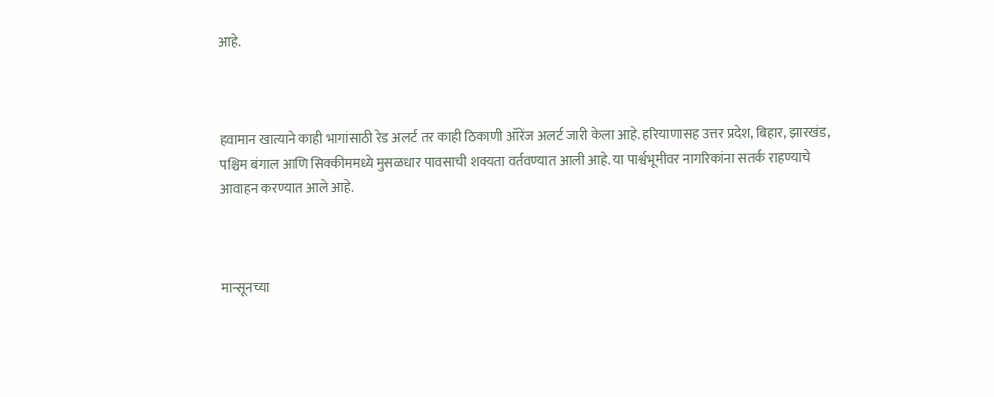आहे.



हवामान खात्याने काही भागांसाठी रेड अलर्ट तर काही ठिकाणी ऑरेंज अलर्ट जारी केला आहे. हरियाणासह उत्तर प्रदेश, बिहार, झारखंड, पश्चिम बंगाल आणि सिक्कीममध्ये मुसळधार पावसाची शक्यता वर्तवण्यात आली आहे. या पार्श्वभूमीवर नागरिकांना सतर्क राहण्याचे आवाहन करण्यात आले आहे.



मान्सूनच्या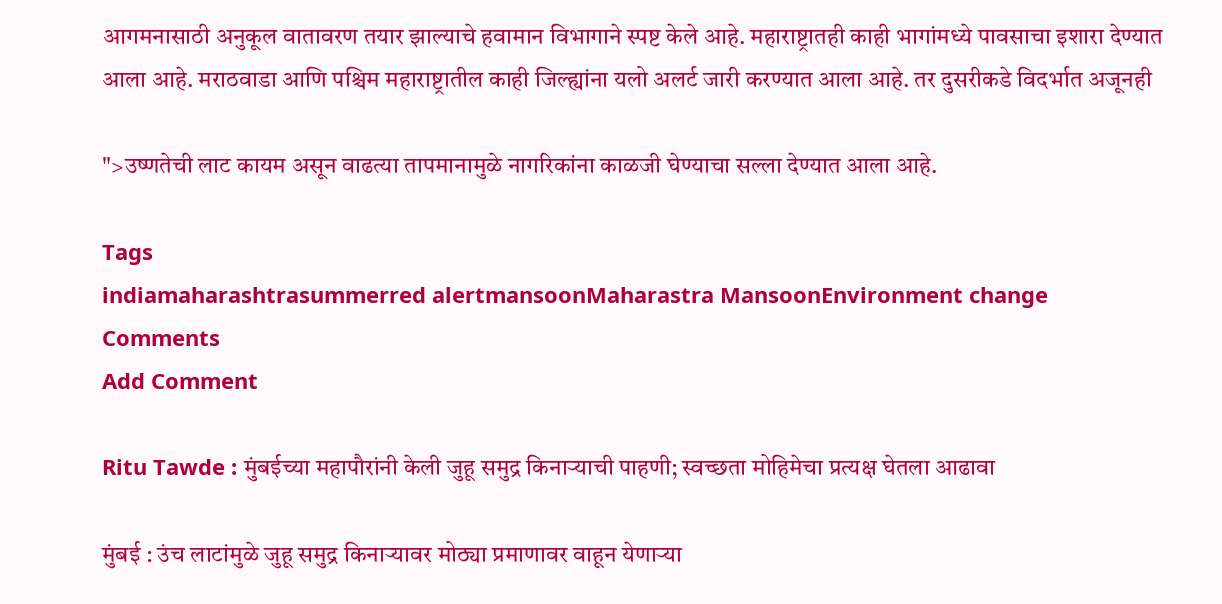आगमनासाठी अनुकूल वातावरण तयार झाल्याचे हवामान विभागाने स्पष्ट केले आहे. महाराष्ट्रातही काही भागांमध्ये पावसाचा इशारा देण्यात आला आहे. मराठवाडा आणि पश्चिम महाराष्ट्रातील काही जिल्ह्यांना यलो अलर्ट जारी करण्यात आला आहे. तर दुसरीकडे विदर्भात अजूनही

">उष्णतेची लाट कायम असून वाढत्या तापमानामुळे नागरिकांना काळजी घेण्याचा सल्ला देण्यात आला आहे.

Tags
indiamaharashtrasummerred alertmansoonMaharastra MansoonEnvironment change
Comments
Add Comment

Ritu Tawde : मुंबईच्या महापौरांनी केली जुहू समुद्र किनाऱ्याची पाहणी; स्वच्छता मोहिमेचा प्रत्यक्ष घेतला आढावा

मुंबई : उंच लाटांमुळे जुहू समुद्र किनाऱ्यावर मोठ्या प्रमाणावर वाहून येणाऱ्या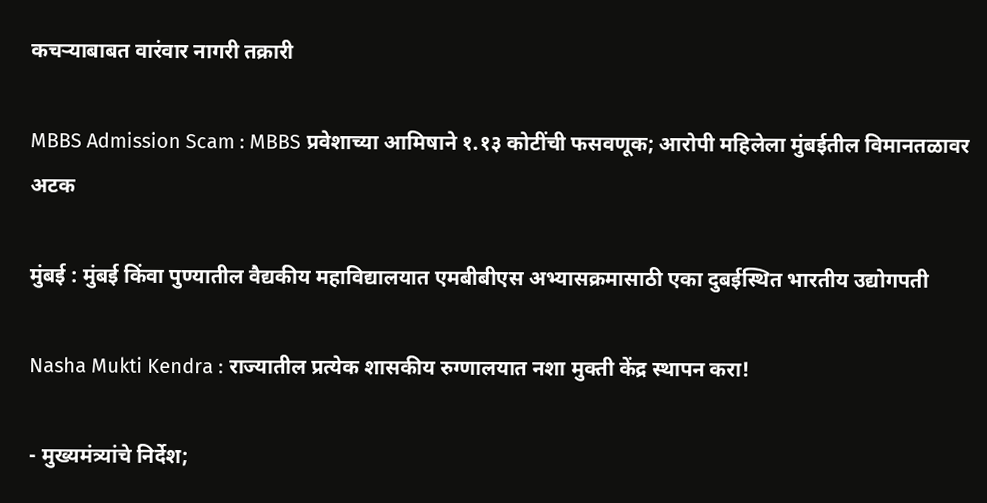कचऱ्याबाबत वारंवार नागरी तक्रारी

MBBS Admission Scam : MBBS प्रवेशाच्या आमिषाने १.१३ कोटींची फसवणूक; आरोपी महिलेला मुंबईतील विमानतळावर अटक

मुंबई : मुंबई किंवा पुण्यातील वैद्यकीय महाविद्यालयात एमबीबीएस अभ्यासक्रमासाठी एका दुबईस्थित भारतीय उद्योगपती

Nasha Mukti Kendra : राज्यातील प्रत्येक शासकीय रुग्णालयात नशा मुक्ती केंद्र स्थापन करा!

- मुख्यमंत्र्यांचे निर्देश;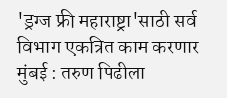'ड्रग्ज फ्री महाराष्ट्रा'साठी सर्व विभाग एकत्रित काम करणार मुंबई : तरुण पिढीला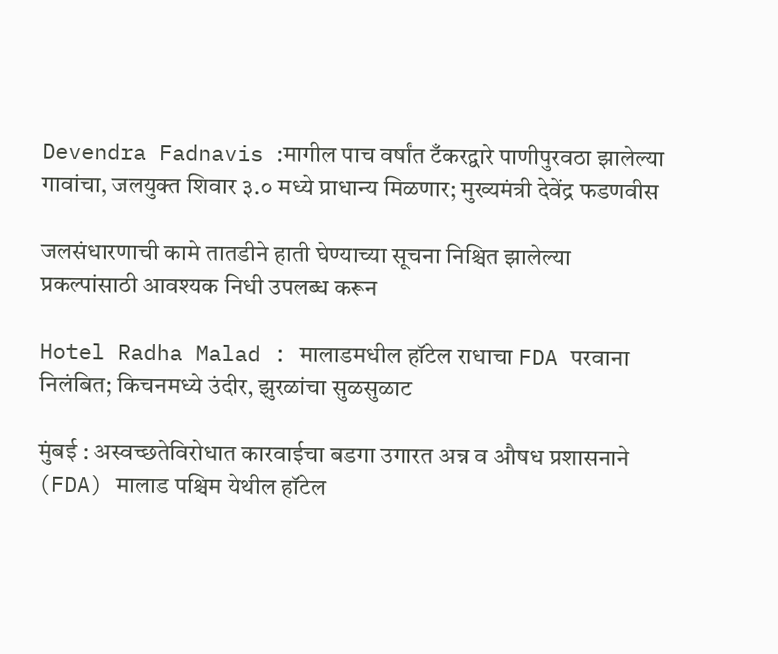Devendra Fadnavis :मागील पाच वर्षांत टँकरद्वारे पाणीपुरवठा झालेल्या गावांचा, जलयुक्त शिवार ३.० मध्ये प्राधान्य मिळणार; मुख्यमंत्री देवेंद्र फडणवीस

जलसंधारणाची कामे तातडीने हाती घेण्याच्या सूचना निश्चित झालेल्या प्रकल्पांसाठी आवश्यक निधी उपलब्ध करून

Hotel Radha Malad : मालाडमधील हॉटेल राधाचा FDA परवाना निलंबित; किचनमध्ये उंदीर, झुरळांचा सुळसुळाट

मुंबई : अस्वच्छतेविरोधात कारवाईचा बडगा उगारत अन्न व औषध प्रशासनाने (FDA) मालाड पश्चिम येथील हॉटेल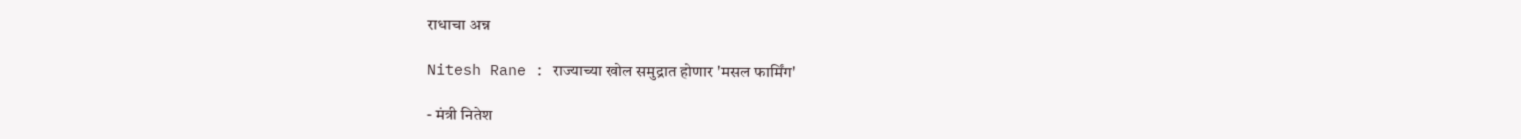राधाचा अन्न

Nitesh Rane : राज्याच्या खोल समुद्रात होणार 'मसल फार्मिंग'

- मंत्री नितेश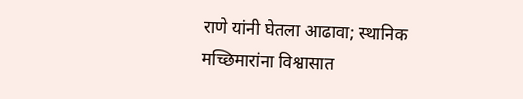राणे यांनी घेतला आढावा; स्थानिक मच्छिमारांना विश्वासात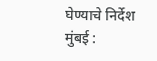घेण्याचे निर्देश मुंबई :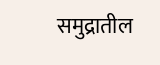समुद्रातील